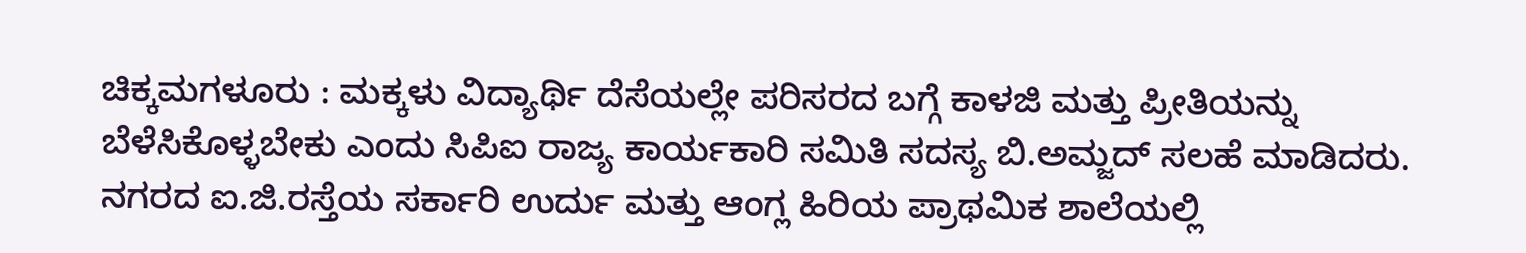ಚಿಕ್ಕಮಗಳೂರು : ಮಕ್ಕಳು ವಿದ್ಯಾರ್ಥಿ ದೆಸೆಯಲ್ಲೇ ಪರಿಸರದ ಬಗ್ಗೆ ಕಾಳಜಿ ಮತ್ತು ಪ್ರೀತಿಯನ್ನು ಬೆಳೆಸಿಕೊಳ್ಳಬೇಕು ಎಂದು ಸಿಪಿಐ ರಾಜ್ಯ ಕಾರ್ಯಕಾರಿ ಸಮಿತಿ ಸದಸ್ಯ ಬಿ.ಅಮ್ಜದ್ ಸಲಹೆ ಮಾಡಿದರು.
ನಗರದ ಐ.ಜಿ.ರಸ್ತೆಯ ಸರ್ಕಾರಿ ಉರ್ದು ಮತ್ತು ಆಂಗ್ಲ ಹಿರಿಯ ಪ್ರಾಥಮಿಕ ಶಾಲೆಯಲ್ಲಿ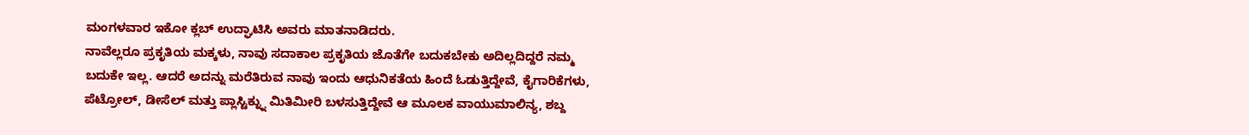ಮಂಗಳವಾರ ಇಕೋ ಕ್ಲಬ್ ಉದ್ಘಾಟಿಸಿ ಅವರು ಮಾತನಾಡಿದರು.
ನಾವೆಲ್ಲರೂ ಪ್ರಕೃತಿಯ ಮಕ್ಕಳು, ನಾವು ಸದಾಕಾಲ ಪ್ರಕೃತಿಯ ಜೊತೆಗೇ ಬದುಕಬೇಕು ಅದಿಲ್ಲದಿದ್ದರೆ ನಮ್ಮ ಬದುಕೇ ಇಲ್ಲ. ಆದರೆ ಅದನ್ನು ಮರೆತಿರುವ ನಾವು ಇಂದು ಆಧುನಿಕತೆಯ ಹಿಂದೆ ಓಡುತ್ತಿದ್ದೇವೆ, ಕೈಗಾರಿಕೆಗಳು, ಪೆಟ್ರೋಲ್, ಡೀಸೆಲ್ ಮತ್ತು ಪ್ಲಾಸ್ಟಿಕ್ನ್ನು ಮಿತಿಮೀರಿ ಬಳಸುತ್ತಿದ್ದೇವೆ ಆ ಮೂಲಕ ವಾಯುಮಾಲಿನ್ಯ, ಶಬ್ದ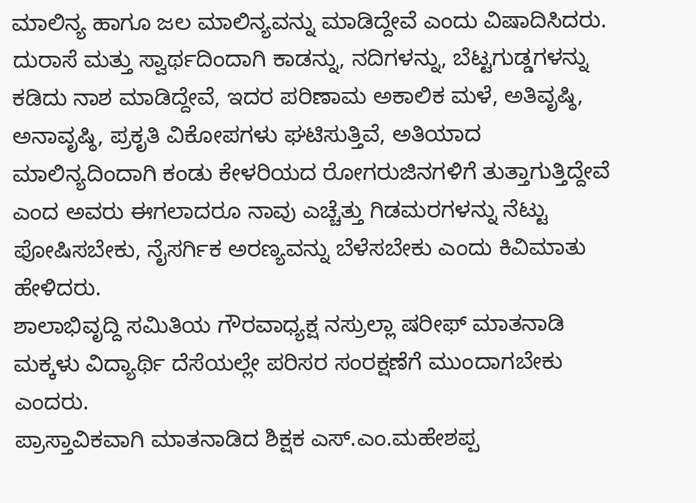ಮಾಲಿನ್ಯ ಹಾಗೂ ಜಲ ಮಾಲಿನ್ಯವನ್ನು ಮಾಡಿದ್ದೇವೆ ಎಂದು ವಿಷಾದಿಸಿದರು.
ದುರಾಸೆ ಮತ್ತು ಸ್ವಾರ್ಥದಿಂದಾಗಿ ಕಾಡನ್ನು, ನದಿಗಳನ್ನು, ಬೆಟ್ಟಗುಡ್ಡಗಳನ್ನು ಕಡಿದು ನಾಶ ಮಾಡಿದ್ದೇವೆ, ಇದರ ಪರಿಣಾಮ ಅಕಾಲಿಕ ಮಳೆ, ಅತಿವೃಷ್ಠಿ, ಅನಾವೃಷ್ಠಿ, ಪ್ರಕೃತಿ ವಿಕೋಪಗಳು ಘಟಿಸುತ್ತಿವೆ, ಅತಿಯಾದ ಮಾಲಿನ್ಯದಿಂದಾಗಿ ಕಂಡು ಕೇಳರಿಯದ ರೋಗರುಜಿನಗಳಿಗೆ ತುತ್ತಾಗುತ್ತಿದ್ದೇವೆ ಎಂದ ಅವರು ಈಗಲಾದರೂ ನಾವು ಎಚ್ಚೆತ್ತು ಗಿಡಮರಗಳನ್ನು ನೆಟ್ಟು ಪೋಷಿಸಬೇಕು, ನೈಸರ್ಗಿಕ ಅರಣ್ಯವನ್ನು ಬೆಳೆಸಬೇಕು ಎಂದು ಕಿವಿಮಾತು ಹೇಳಿದರು.
ಶಾಲಾಭಿವೃದ್ದಿ ಸಮಿತಿಯ ಗೌರವಾಧ್ಯಕ್ಷ ನಸ್ರುಲ್ಲಾ ಷರೀಫ್ ಮಾತನಾಡಿ ಮಕ್ಕಳು ವಿದ್ಯಾರ್ಥಿ ದೆಸೆಯಲ್ಲೇ ಪರಿಸರ ಸಂರಕ್ಷಣೆಗೆ ಮುಂದಾಗಬೇಕು ಎಂದರು.
ಪ್ರಾಸ್ತಾವಿಕವಾಗಿ ಮಾತನಾಡಿದ ಶಿಕ್ಷಕ ಎಸ್.ಎಂ.ಮಹೇಶಪ್ಪ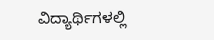ವಿದ್ಯಾರ್ಥಿಗಳಲ್ಲಿ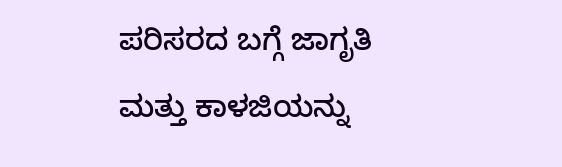ಪರಿಸರದ ಬಗ್ಗೆ ಜಾಗೃತಿ ಮತ್ತು ಕಾಳಜಿಯನ್ನು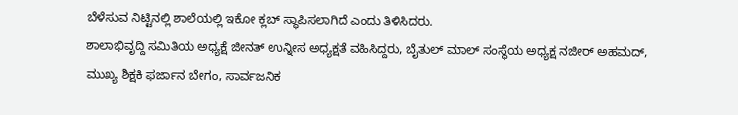ಬೆಳೆಸುವ ನಿಟ್ಟಿನಲ್ಲಿ ಶಾಲೆಯಲ್ಲಿ ಇಕೋ ಕ್ಲಬ್ ಸ್ಥಾಪಿಸಲಾಗಿದೆ ಎಂದು ತಿಳಿಸಿದರು.
ಶಾಲಾಭಿವೃದ್ದಿ ಸಮಿತಿಯ ಅಧ್ಯಕ್ಷೆ ಜೀನತ್ ಉನ್ನೀಸ ಅಧ್ಯಕ್ಷತೆ ವಹಿಸಿದ್ದರು, ಬೈತುಲ್ ಮಾಲ್ ಸಂಸ್ಥೆಯ ಅಧ್ಯಕ್ಷ ನಜೀರ್ ಅಹಮದ್, ಮುಖ್ಯ ಶಿಕ್ಷಕಿ ಫರ್ಜಾನ ಬೇಗಂ, ಸಾರ್ವಜನಿಕ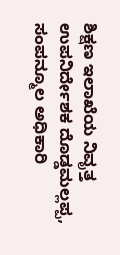ಶಿಕ್ಷಣ ಇಲಾಖೆಯ ನಿವೃತ್ತ ಉಪನಿರ್ದೇಶಕ ದೊಡ್ಡಮಲ್ಲಪ್ಪ, ಸಂಪನ್ಮೂಲ ಅಧಿಕಾರಿ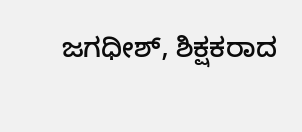ಜಗಧೀಶ್, ಶಿಕ್ಷಕರಾದ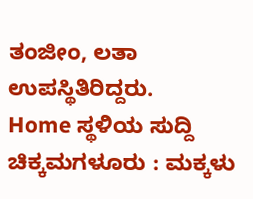ತಂಜೀಂ, ಲತಾ ಉಪಸ್ಥಿತಿರಿದ್ದರು.
Home ಸ್ಥಳಿಯ ಸುದ್ದಿ ಚಿಕ್ಕಮಗಳೂರು : ಮಕ್ಕಳು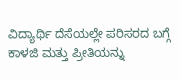ವಿದ್ಯಾರ್ಥಿ ದೆಸೆಯಲ್ಲೇ ಪರಿಸರದ ಬಗ್ಗೆ ಕಾಳಜಿ ಮತ್ತು ಪ್ರೀತಿಯನ್ನು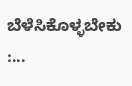ಬೆಳೆಸಿಕೊಳ್ಳಬೇಕು :...